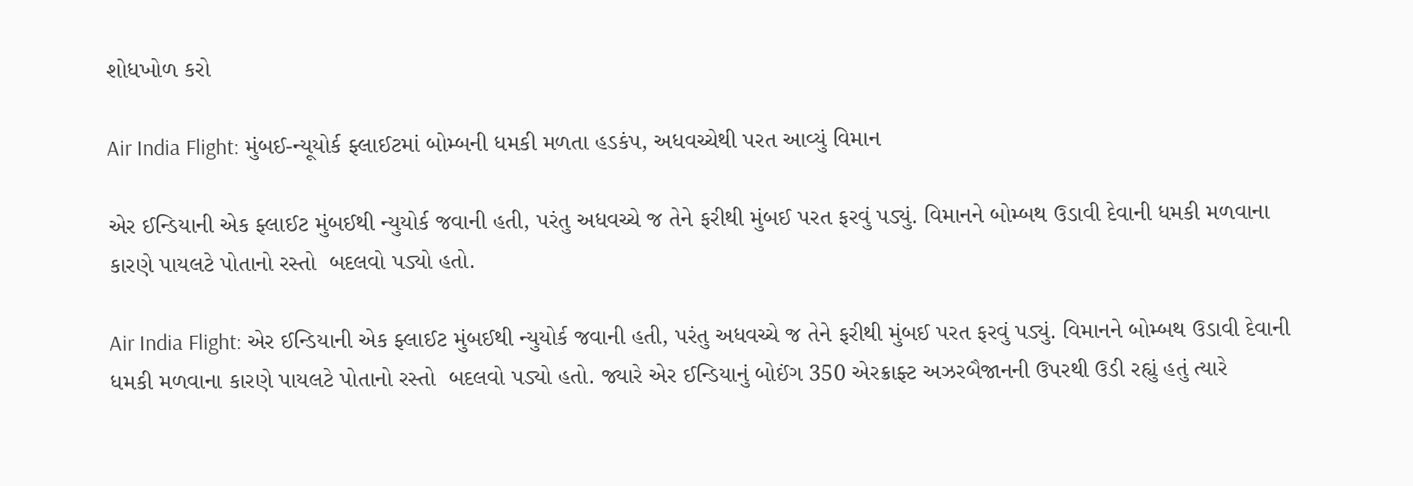શોધખોળ કરો

Air India Flight: મુંબઈ-ન્યૂયોર્ક ફ્લાઈટમાં બોમ્બની ધમકી મળતા હડકંપ, અધવચ્ચેથી પરત આવ્યું વિમાન

એર ઈન્ડિયાની એક ફ્લાઈટ મુંબઈથી ન્યુયોર્ક જવાની હતી, પરંતુ અધવચ્ચે જ તેને ફરીથી મુંબઈ પરત ફરવું પડ્યું. વિમાનને બોમ્બથ ઉડાવી દેવાની ધમકી મળવાના કારણે પાયલટે પોતાનો રસ્તો  બદલવો પડ્યો હતો.

Air India Flight: એર ઈન્ડિયાની એક ફ્લાઈટ મુંબઈથી ન્યુયોર્ક જવાની હતી, પરંતુ અધવચ્ચે જ તેને ફરીથી મુંબઈ પરત ફરવું પડ્યું. વિમાનને બોમ્બથ ઉડાવી દેવાની ધમકી મળવાના કારણે પાયલટે પોતાનો રસ્તો  બદલવો પડ્યો હતો. જ્યારે એર ઈન્ડિયાનું બોઈંગ 350 એરક્રાફ્ટ અઝરબૈજાનની ઉપરથી ઉડી રહ્યું હતું ત્યારે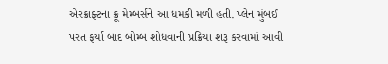એરક્રાફ્ટના ક્રૂ મેમ્બર્સને આ ધમકી મળી હતી. પ્લેન મુંબઈ પરત ફર્યા બાદ બોમ્બ શોધવાની પ્રક્રિયા શરૂ કરવામાં આવી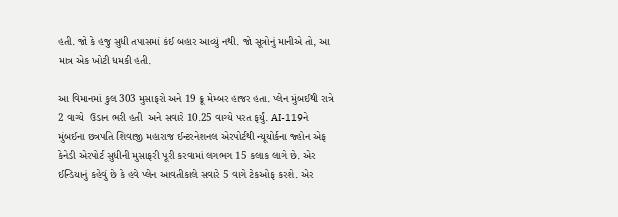હતી. જો કે હજુ સુધી તપાસમાં કંઈ બહાર આવ્યું નથી. જો સૂત્રોનું માનીએ તો, આ માત્ર એક ખોટી ધમકી હતી.

આ વિમાનમાં કુલ 303 મુસાફરો અને 19 ક્રૂ મેમ્બર હાજર હતા. પ્લેન મુંબઈથી રાત્રે 2 વાગ્યે  ઉડાન ભરી હતી  અને સવારે 10.25 વાગ્યે પરત ફર્યું. AI-119ને મુંબઈના છત્રપતિ શિવાજી મહારાજ ઈન્ટરનેશનલ એરપોર્ટથી ન્યૂયોર્કના જ્હોન એફ કેનેડી એરપોર્ટ સુધીની મુસાફરી પૂરી કરવામાં લગભગ 15 કલાક લાગે છે. એર ઈન્ડિયાનું કહેવું છે કે હવે પ્લેન આવતીકાલે સવારે 5 વાગે ટેકઓફ કરશે. એર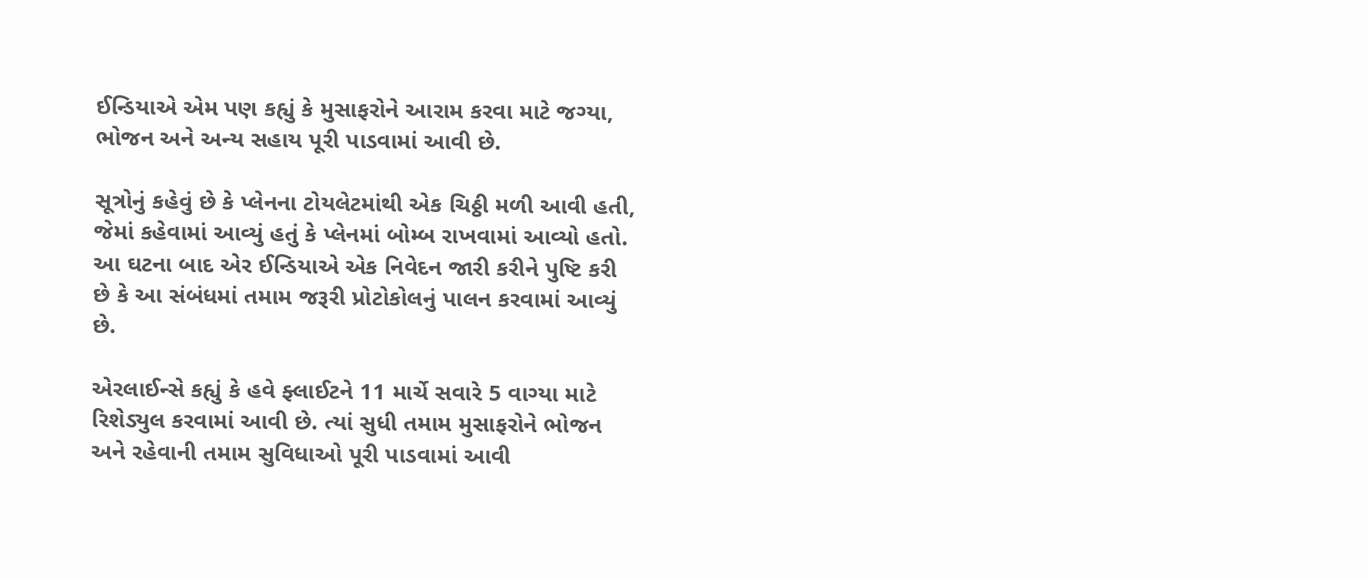ઈન્ડિયાએ એમ પણ કહ્યું કે મુસાફરોને આરામ કરવા માટે જગ્યા, ભોજન અને અન્ય સહાય પૂરી પાડવામાં આવી છે.

સૂત્રોનું કહેવું છે કે પ્લેનના ટોયલેટમાંથી એક ચિઠ્ઠી મળી આવી હતી, જેમાં કહેવામાં આવ્યું હતું કે પ્લેનમાં બોમ્બ રાખવામાં આવ્યો હતો. આ ઘટના બાદ એર ઈન્ડિયાએ એક નિવેદન જારી કરીને પુષ્ટિ કરી છે કે આ સંબંધમાં તમામ જરૂરી પ્રોટોકોલનું પાલન કરવામાં આવ્યું છે.

એરલાઈન્સે કહ્યું કે હવે ફ્લાઈટને 11 માર્ચે સવારે 5 વાગ્યા માટે રિશેડ્યુલ કરવામાં આવી છે. ત્યાં સુધી તમામ મુસાફરોને ભોજન અને રહેવાની તમામ સુવિધાઓ પૂરી પાડવામાં આવી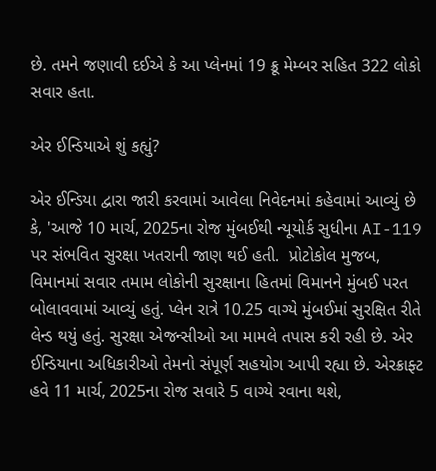છે. તમને જણાવી દઈએ કે આ પ્લેનમાં 19 ક્રૂ મેમ્બર સહિત 322 લોકો સવાર હતા.

એર ઈન્ડિયાએ શું કહ્યું?

એર ઈન્ડિયા દ્વારા જારી કરવામાં આવેલા નિવેદનમાં કહેવામાં આવ્યું છે કે, 'આજે 10 માર્ચ, 2025ના રોજ મુંબઈથી ન્યૂયોર્ક સુધીના AI-119 પર સંભવિત સુરક્ષા ખતરાની જાણ થઈ હતી.  પ્રોટોકોલ મુજબ, વિમાનમાં સવાર તમામ લોકોની સુરક્ષાના હિતમાં વિમાનને મુંબઈ પરત બોલાવવામાં આવ્યું હતું. પ્લેન રાત્રે 10.25 વાગ્યે મુંબઈમાં સુરક્ષિત રીતે લેન્ડ થયું હતું. સુરક્ષા એજન્સીઓ આ મામલે તપાસ કરી રહી છે. એર ઈન્ડિયાના અધિકારીઓ તેમનો સંપૂર્ણ સહયોગ આપી રહ્યા છે. એરક્રાફ્ટ હવે 11 માર્ચ, 2025ના રોજ સવારે 5 વાગ્યે રવાના થશે,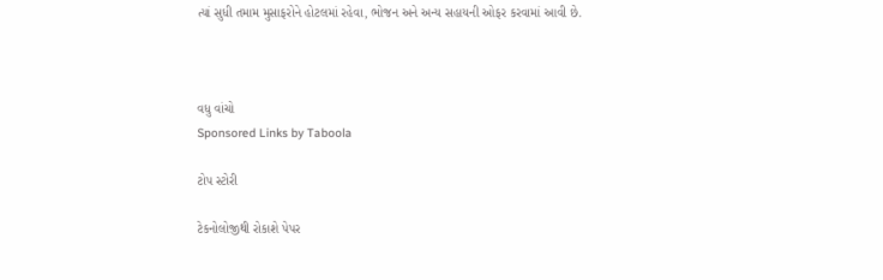ત્યાં સુધી તમામ મુસાફરોને હોટલમાં રહેવા, ભોજન અને અન્ય સહાયની ઓફર કરવામાં આવી છે.



વધુ વાંચો
Sponsored Links by Taboola

ટોપ સ્ટોરી

ટેકનોલોજીથી રોકાશે પેપર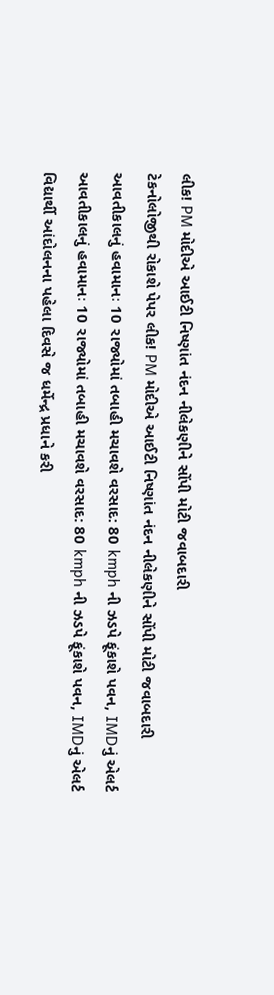લીક! PM મોદીએ આઈટી નિષ્ણાંત નંદન નીલેકણીને સોંપી મોટી જવાબદારી
ટેકનોલોજીથી રોકાશે પેપર લીક! PM મોદીએ આઈટી નિષ્ણાંત નંદન નીલેકણીને સોંપી મોટી જવાબદારી
આવતીકાલનું હવામાનઃ 10 રાજ્યોમાં તબાહી મચાવશે વરસાદ: 80 kmph ની ઝડપે ફૂંકાશે પવન, IMDનું એલર્ટ
આવતીકાલનું હવામાનઃ 10 રાજ્યોમાં તબાહી મચાવશે વરસાદ: 80 kmph ની ઝડપે ફૂંકાશે પવન, IMDનું એલર્ટ
વિદ્યાર્થી આંદોલનના પહેલા દિવસે જ ધર્મેન્દ્ર પ્રધાને કરી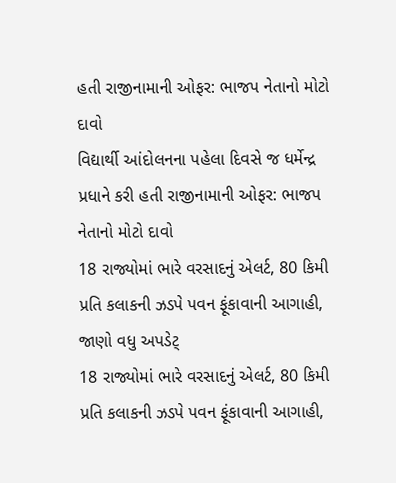હતી રાજીનામાની ઓફર: ભાજપ નેતાનો મોટો દાવો
વિદ્યાર્થી આંદોલનના પહેલા દિવસે જ ધર્મેન્દ્ર પ્રધાને કરી હતી રાજીનામાની ઓફર: ભાજપ નેતાનો મોટો દાવો
18 રાજ્યોમાં ભારે વરસાદનું એલર્ટ, 80 કિમી પ્રતિ કલાકની ઝડપે પવન ફૂંકાવાની આગાહી, જાણો વધુ અપડેટ્
18 રાજ્યોમાં ભારે વરસાદનું એલર્ટ, 80 કિમી પ્રતિ કલાકની ઝડપે પવન ફૂંકાવાની આગાહી,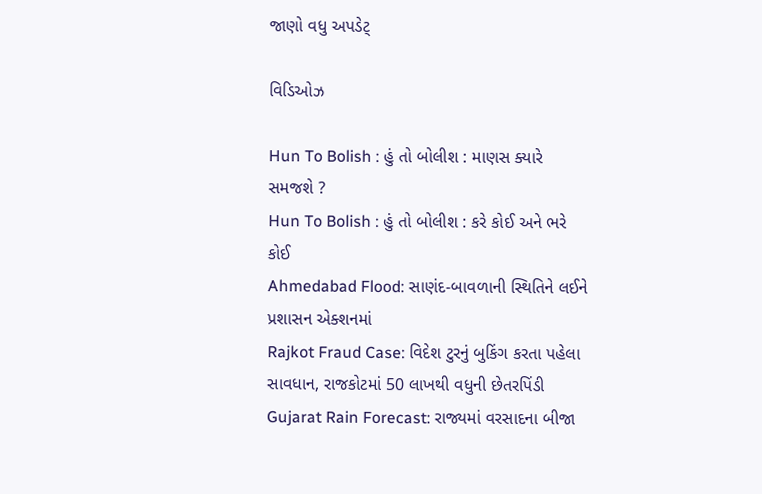જાણો વધુ અપડેટ્

વિડિઓઝ

Hun To Bolish : હું તો બોલીશ : માણસ ક્યારે સમજશે ?
Hun To Bolish : હું તો બોલીશ : કરે કોઈ અને ભરે કોઈ
Ahmedabad Flood: સાણંદ-બાવળાની સ્થિતિને લઈને પ્રશાસન એક્શનમાં
Rajkot Fraud Case: વિદેશ ટુરનું બુકિંગ કરતા પહેલા સાવધાન, રાજકોટમાં 50 લાખથી વધુની છેતરપિંડી
Gujarat Rain Forecast: રાજ્યમાં વરસાદના બીજા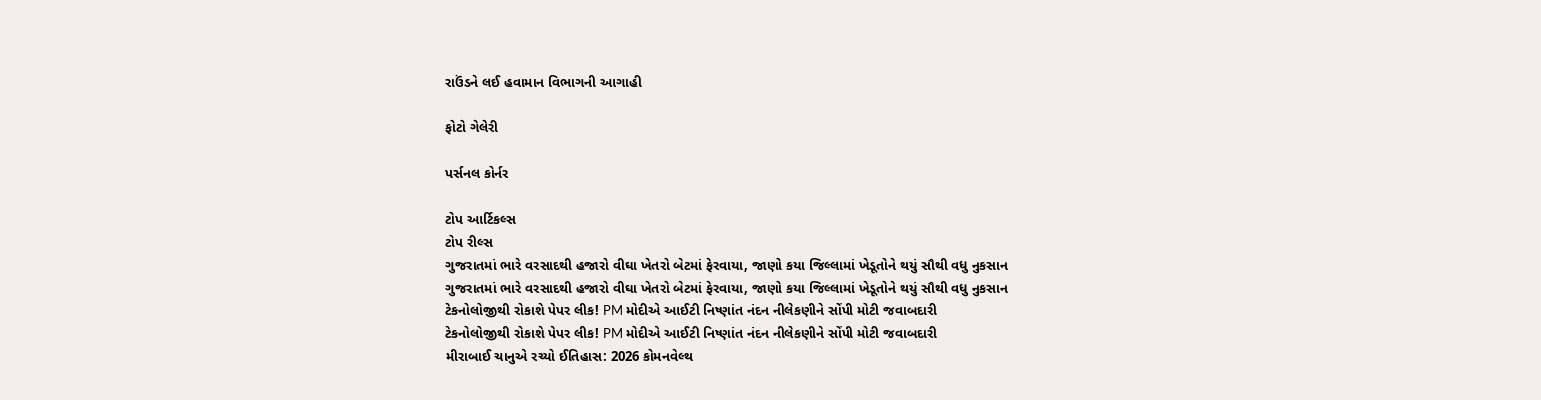રાઉંડને લઈ હવામાન વિભાગની આગાહી

ફોટો ગેલેરી

પર્સનલ કોર્નર

ટોપ આર્ટિકલ્સ
ટોપ રીલ્સ
ગુજરાતમાં ભારે વરસાદથી હજારો વીઘા ખેતરો બેટમાં ફેરવાયા, જાણો કયા જિલ્લામાં ખેડૂતોને થયું સૌથી વધુ નુકસાન
ગુજરાતમાં ભારે વરસાદથી હજારો વીઘા ખેતરો બેટમાં ફેરવાયા, જાણો કયા જિલ્લામાં ખેડૂતોને થયું સૌથી વધુ નુકસાન
ટેકનોલોજીથી રોકાશે પેપર લીક! PM મોદીએ આઈટી નિષ્ણાંત નંદન નીલેકણીને સોંપી મોટી જવાબદારી
ટેકનોલોજીથી રોકાશે પેપર લીક! PM મોદીએ આઈટી નિષ્ણાંત નંદન નીલેકણીને સોંપી મોટી જવાબદારી
મીરાબાઈ ચાનુએ રચ્યો ઈતિહાસ: 2026 કોમનવેલ્થ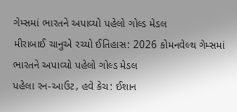ગેમ્સમાં ભારતને અપાવ્યો પહેલો ગોલ્ડ મેડલ
મીરાબાઈ ચાનુએ રચ્યો ઈતિહાસ: 2026 કોમનવેલ્થ ગેમ્સમાં ભારતને અપાવ્યો પહેલો ગોલ્ડ મેડલ
પહેલા રન-આઉટ, હવે કેચ: ઈશાન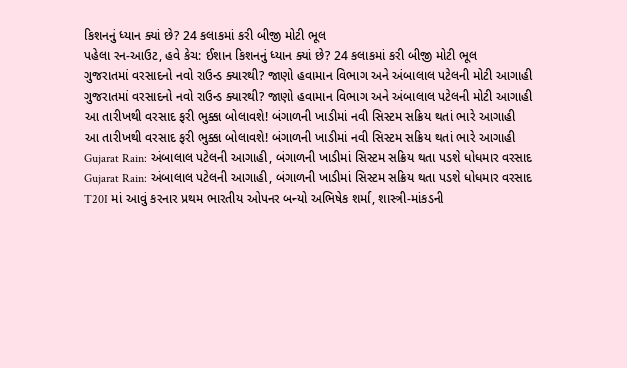કિશનનું ધ્યાન ક્યાં છે? 24 કલાકમાં કરી બીજી મોટી ભૂલ
પહેલા રન-આઉટ, હવે કેચ: ઈશાન કિશનનું ધ્યાન ક્યાં છે? 24 કલાકમાં કરી બીજી મોટી ભૂલ
ગુજરાતમાં વરસાદનો નવો રાઉન્ડ ક્યારથી? જાણો હવામાન વિભાગ અને અંબાલાલ પટેલની મોટી આગાહી
ગુજરાતમાં વરસાદનો નવો રાઉન્ડ ક્યારથી? જાણો હવામાન વિભાગ અને અંબાલાલ પટેલની મોટી આગાહી
આ તારીખથી વરસાદ ફરી ભુક્કા બોલાવશે! બંગાળની ખાડીમાં નવી સિસ્ટમ સક્રિય થતાં ભારે આગાહી
આ તારીખથી વરસાદ ફરી ભુક્કા બોલાવશે! બંગાળની ખાડીમાં નવી સિસ્ટમ સક્રિય થતાં ભારે આગાહી
Gujarat Rain: અંબાલાલ પટેલની આગાહી, બંગાળની ખાડીમાં સિસ્ટમ સક્રિય થતા પડશે ધોધમાર વરસાદ
Gujarat Rain: અંબાલાલ પટેલની આગાહી, બંગાળની ખાડીમાં સિસ્ટમ સક્રિય થતા પડશે ધોધમાર વરસાદ
T20I માં આવું કરનાર પ્રથમ ભારતીય ઓપનર બન્યો અભિષેક શર્મા, શાસ્ત્રી-માંકડની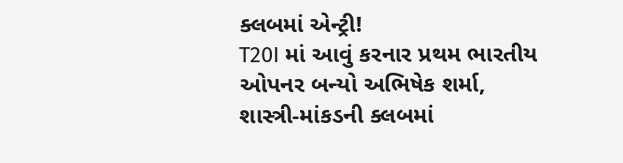ક્લબમાં એન્ટ્રી!
T20I માં આવું કરનાર પ્રથમ ભારતીય ઓપનર બન્યો અભિષેક શર્મા, શાસ્ત્રી-માંકડની ક્લબમાં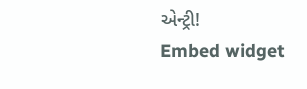એન્ટ્રી!
Embed widget